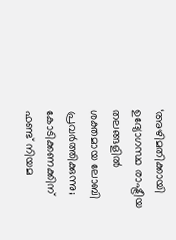‘അഴിമതിക്കായി ഉദ്യോഗസ്ഥ രാഷ്ട്രീയ തലങ്ങളില്‍ ശക്തമായ ലോബി പ്രവര്‍ത്തിക്കുന്നു; കോടിക്കണക്കിന് ഫണ്ട് നിയമ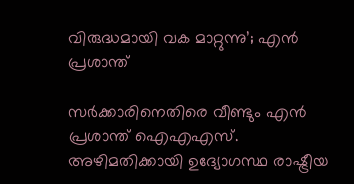വിരുദ്ധമായി വക മാറ്റുന്നു’; എന്‍ പ്രശാന്ത്

സര്‍ക്കാരിനെതിരെ വീണ്ടും എന്‍ പ്രശാന്ത് ഐഎഎസ്. അഴിമതിക്കായി ഉദ്യോഗസ്ഥ രാഷ്ട്രീയ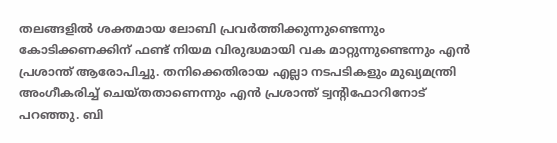തലങ്ങളില്‍ ശക്തമായ ലോബി പ്രവര്‍ത്തിക്കുന്നുണ്ടെന്നും കോടിക്കണക്കിന് ഫണ്ട് നിയമ വിരുദ്ധമായി വക മാറ്റുന്നുണ്ടെന്നും എന്‍ പ്രശാന്ത് ആരോപിച്ചു. തനിക്കെതിരായ എല്ലാ നടപടികളും മുഖ്യമന്ത്രി അംഗീകരിച്ച് ചെയ്തതാണെന്നും എന്‍ പ്രശാന്ത് ട്വന്റിഫോറിനോട് പറഞ്ഞു. ബി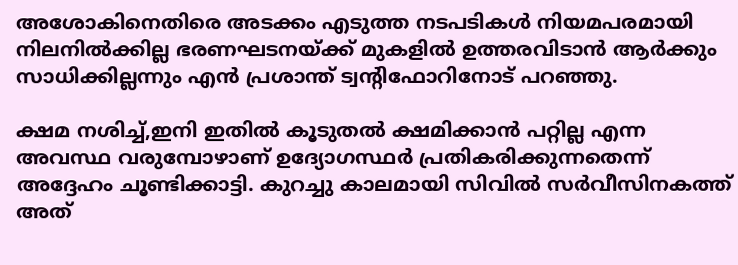അശോകിനെതിരെ അടക്കം എടുത്ത നടപടികള്‍ നിയമപരമായി നിലനില്‍ക്കില്ല ഭരണഘടനയ്ക്ക് മുകളില്‍ ഉത്തരവിടാന്‍ ആര്‍ക്കും സാധിക്കില്ലന്നും എന്‍ പ്രശാന്ത് ട്വന്റിഫോറിനോട് പറഞ്ഞു.

ക്ഷമ നശിച്ച്,ഇനി ഇതില്‍ കൂടുതല്‍ ക്ഷമിക്കാന്‍ പറ്റില്ല എന്ന അവസ്ഥ വരുമ്പോഴാണ് ഉദ്യോഗസ്ഥര്‍ പ്രതികരിക്കുന്നതെന്ന് അദ്ദേഹം ചൂണ്ടിക്കാട്ടി. കുറച്ചു കാലമായി സിവില്‍ സര്‍വീസിനകത്ത് അത്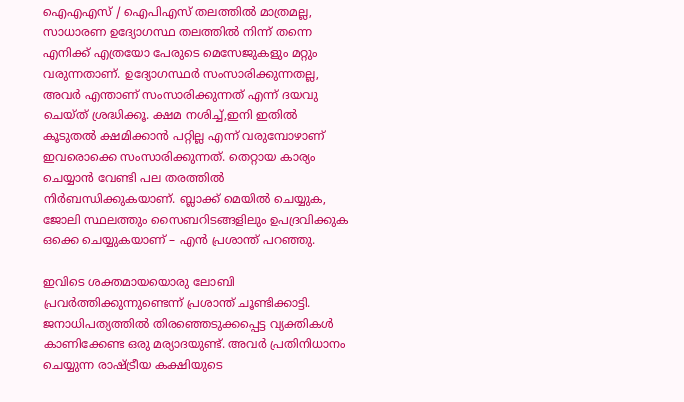ഐഎഎസ് / ഐപിഎസ് തലത്തില്‍ മാത്രമല്ല, സാധാരണ ഉദ്യോഗസ്ഥ തലത്തില്‍ നിന്ന് തന്നെ എനിക്ക് എത്രയോ പേരുടെ മെസേജുകളും മറ്റും വരുന്നതാണ്. ഉദ്യോഗസ്ഥര്‍ സംസാരിക്കുന്നതല്ല, അവര്‍ എന്താണ് സംസാരിക്കുന്നത് എന്ന് ദയവു ചെയ്ത് ശ്രദ്ധിക്കൂ. ക്ഷമ നശിച്ച്,ഇനി ഇതില്‍ കൂടുതല്‍ ക്ഷമിക്കാന്‍ പറ്റില്ല എന്ന് വരുമ്പോഴാണ് ഇവരൊക്കെ സംസാരിക്കുന്നത്. തെറ്റായ കാര്യം ചെയ്യാന്‍ വേണ്ടി പല തരത്തില്‍ നിര്‍ബന്ധിക്കുകയാണ്. ബ്ലാക്ക് മെയില്‍ ചെയ്യുക, ജോലി സ്ഥലത്തും സൈബറിടങ്ങളിലും ഉപദ്രവിക്കുക ഒക്കെ ചെയ്യുകയാണ് – എന്‍ പ്രശാന്ത് പറഞ്ഞു.

ഇവിടെ ശക്തമായയൊരു ലോബി പ്രവര്‍ത്തിക്കുന്നുണ്ടെന്ന് പ്രശാന്ത് ചൂണ്ടിക്കാട്ടി. ജനാധിപത്യത്തില്‍ തിരഞ്ഞെടുക്കപ്പെട്ട വ്യക്തികള്‍ കാണിക്കേണ്ട ഒരു മര്യാദയുണ്ട്. അവര്‍ പ്രതിനിധാനം ചെയ്യുന്ന രാഷ്ട്രീയ കക്ഷിയുടെ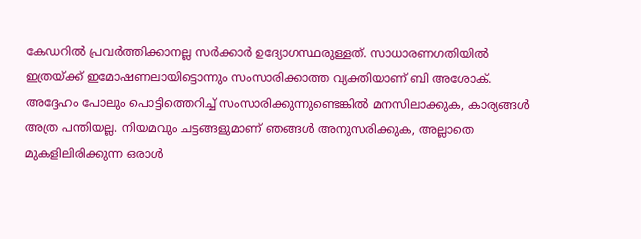കേഡറില്‍ പ്രവര്‍ത്തിക്കാനല്ല സര്‍ക്കാര്‍ ഉദ്യോഗസ്ഥരുള്ളത്. സാധാരണഗതിയില്‍ ഇത്രയ്ക്ക് ഇമോഷണലായിട്ടൊന്നും സംസാരിക്കാത്ത വ്യക്തിയാണ് ബി അശോക്. അദ്ദേഹം പോലും പൊട്ടിത്തെറിച്ച് സംസാരിക്കുന്നുണ്ടെങ്കില്‍ മനസിലാക്കുക, കാര്യങ്ങള്‍ അത്ര പന്തിയല്ല. നിയമവും ചട്ടങ്ങളുമാണ് ഞങ്ങള്‍ അനുസരിക്കുക, അല്ലാതെ മുകളിലിരിക്കുന്ന ഒരാള്‍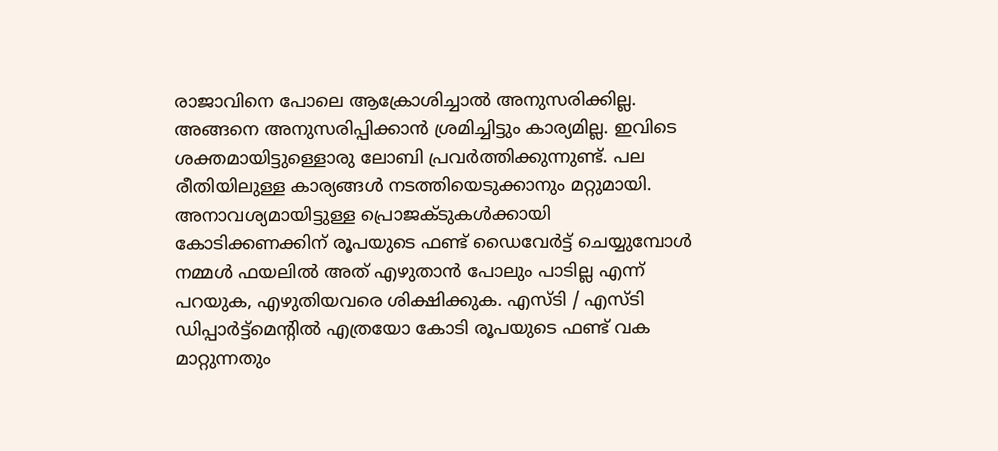രാജാവിനെ പോലെ ആക്രോശിച്ചാല്‍ അനുസരിക്കില്ല. അങ്ങനെ അനുസരിപ്പിക്കാന്‍ ശ്രമിച്ചിട്ടും കാര്യമില്ല. ഇവിടെ ശക്തമായിട്ടുള്ളൊരു ലോബി പ്രവര്‍ത്തിക്കുന്നുണ്ട്. പല രീതിയിലുള്ള കാര്യങ്ങള്‍ നടത്തിയെടുക്കാനും മറ്റുമായി. അനാവശ്യമായിട്ടുള്ള പ്രൊജക്ടുകള്‍ക്കായി കോടിക്കണക്കിന് രൂപയുടെ ഫണ്ട് ഡൈവേര്‍ട്ട് ചെയ്യുമ്പോള്‍ നമ്മള്‍ ഫയലില്‍ അത് എഴുതാന്‍ പോലും പാടില്ല എന്ന് പറയുക, എഴുതിയവരെ ശിക്ഷിക്കുക. എസ്ടി / എസ്ടി ഡിപ്പാര്‍ട്ട്‌മെന്റില്‍ എത്രയോ കോടി രൂപയുടെ ഫണ്ട് വക മാറ്റുന്നതും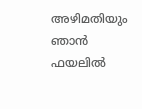അഴിമതിയും ഞാന്‍ ഫയലില്‍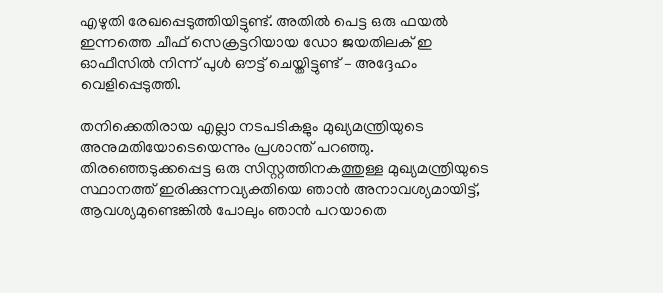എഴുതി രേഖപ്പെടുത്തിയിട്ടുണ്ട്. അതില്‍ പെട്ട ഒരു ഫയല്‍ ഇന്നത്തെ ചീഫ് സെക്രട്ടറിയായ ഡോ ജയതിലക് ഇ ഓഫീസില്‍ നിന്ന് പുള്‍ ഔട്ട് ചെയ്തിട്ടുണ്ട് – അദ്ദേഹം വെളിപ്പെടുത്തി.

തനിക്കെതിരായ എല്ലാ നടപടികളും മുഖ്യമന്ത്രിയുടെ അനുമതിയോടെയെന്നും പ്രശാന്ത് പറഞ്ഞു. തിരഞ്ഞെടുക്കപ്പെട്ട ഒരു സിസ്റ്റത്തിനകത്തുള്ള മുഖ്യമന്ത്രിയുടെ സ്ഥാനത്ത് ഇരിക്കുന്നവ്യക്തിയെ ഞാന്‍ അനാവശ്യമായിട്ട്, ആവശ്യമുണ്ടെങ്കില്‍ പോലും ഞാന്‍ പറയാതെ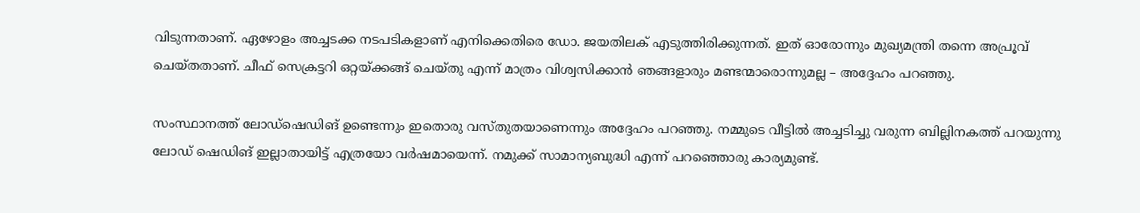വിടുന്നതാണ്. ഏഴോളം അച്ചടക്ക നടപടികളാണ് എനിക്കെതിരെ ഡോ. ജയതിലക് എടുത്തിരിക്കുന്നത്. ഇത് ഓരോന്നും മുഖ്യമന്ത്രി തന്നെ അപ്രൂവ് ചെയ്തതാണ്. ചീഫ് സെക്രട്ടറി ഒറ്റയ്ക്കങ്ങ് ചെയ്തു എന്ന് മാത്രം വിശ്വസിക്കാന്‍ ഞങ്ങളാരും മണ്ടന്മാരൊന്നുമല്ല – അദ്ദേഹം പറഞ്ഞു.

സംസ്ഥാനത്ത് ലോഡ്‌ഷെഡിങ് ഉണ്ടെന്നും ഇതൊരു വസ്തുതയാണെന്നും അദ്ദേഹം പറഞ്ഞു. നമ്മുടെ വീട്ടില്‍ അച്ചടിച്ചു വരുന്ന ബില്ലിനകത്ത് പറയുന്നു ലോഡ് ഷെഡിങ് ഇല്ലാതായിട്ട് എത്രയോ വര്‍ഷമായെന്ന്. നമുക്ക് സാമാന്യബുദ്ധി എന്ന് പറഞ്ഞൊരു കാര്യമുണ്ട്.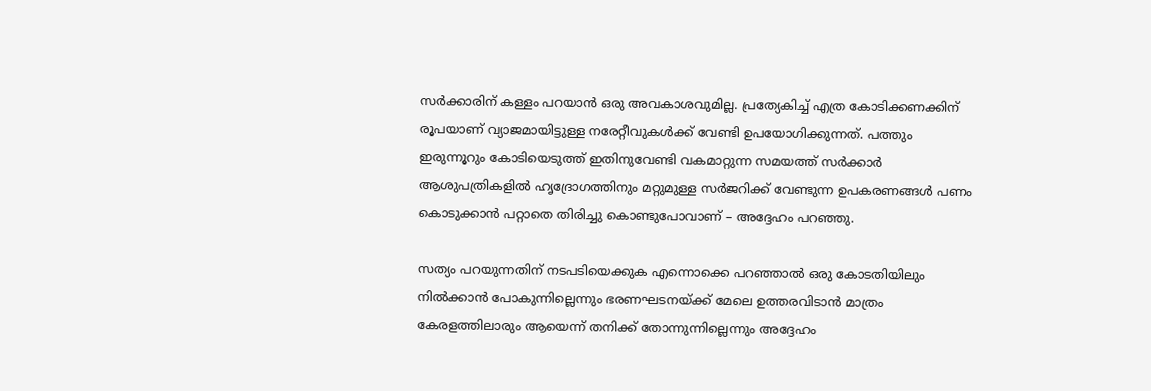സര്‍ക്കാരിന് കള്ളം പറയാന്‍ ഒരു അവകാശവുമില്ല. പ്രത്യേകിച്ച് എത്ര കോടിക്കണക്കിന് രൂപയാണ് വ്യാജമായിട്ടുള്ള നരേറ്റീവുകള്‍ക്ക് വേണ്ടി ഉപയോഗിക്കുന്നത്. പത്തും ഇരുന്നൂറും കോടിയെടുത്ത് ഇതിനുവേണ്ടി വകമാറ്റുന്ന സമയത്ത് സര്‍ക്കാര്‍ ആശുപത്രികളില്‍ ഹൃദ്രോഗത്തിനും മറ്റുമുള്ള സര്‍ജറിക്ക് വേണ്ടുന്ന ഉപകരണങ്ങള്‍ പണം കൊടുക്കാന്‍ പറ്റാതെ തിരിച്ചു കൊണ്ടുപോവാണ് – അദ്ദേഹം പറഞ്ഞു.

സത്യം പറയുന്നതിന് നടപടിയെക്കുക എന്നൊക്കെ പറഞ്ഞാല്‍ ഒരു കോടതിയിലും നില്‍ക്കാന്‍ പോകുന്നില്ലെന്നും ഭരണഘടനയ്ക്ക് മേലെ ഉത്തരവിടാന്‍ മാത്രം കേരളത്തിലാരും ആയെന്ന് തനിക്ക് തോന്നുന്നില്ലെന്നും അദ്ദേഹം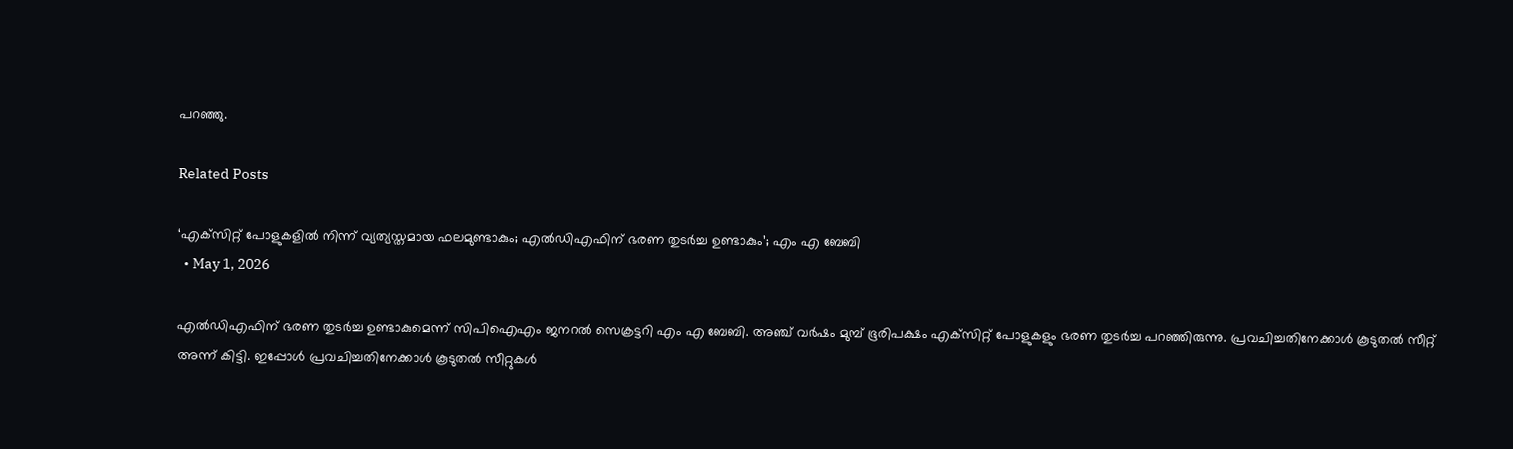പറഞ്ഞു.

Related Posts

‘എക്‌സിറ്റ് പോളുകളില്‍ നിന്ന് വ്യത്യസ്തമായ ഫലമുണ്ടാകും; എല്‍ഡിഎഫിന് ഭരണ തുടര്‍ച്ച ഉണ്ടാകും’; എം എ ബേബി
  • May 1, 2026

എല്‍ഡിഎഫിന് ഭരണ തുടര്‍ച്ച ഉണ്ടാകുമെന്ന് സിപിഐഎം ജനറല്‍ സെക്രട്ടറി എം എ ബേബി. അഞ്ച് വര്‍ഷം മുമ്പ് ഭൂരിപക്ഷം എക്‌സിറ്റ് പോളുകളും ഭരണ തുടര്‍ച്ച പറഞ്ഞിരുന്നു. പ്രവചിച്ചതിനേക്കാള്‍ കൂടുതല്‍ സീറ്റ് അന്ന് കിട്ടി. ഇപ്പോള്‍ പ്രവചിച്ചതിനേക്കാള്‍ കൂടുതല്‍ സീറ്റുകള്‍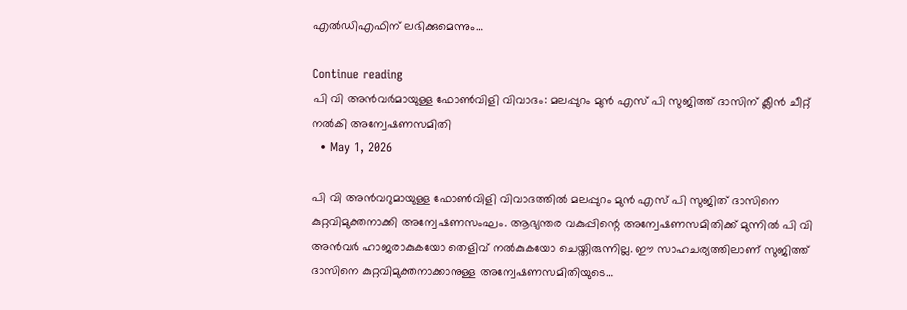എല്‍ഡിഎഫിന് ലഭിക്കുമെന്നും…

Continue reading
പി വി അന്‍വര്‍മായുള്ള ഫോണ്‍വിളി വിവാദം: മലപ്പുറം മുന്‍ എസ് പി സുജിത്ത് ദാസിന് ക്ലീന്‍ ചീറ്റ് നല്‍കി അന്വേഷണസമിതി
  • May 1, 2026

പി വി അന്‍വറുമായുള്ള ഫോണ്‍വിളി വിവാദത്തില്‍ മലപ്പുറം മുന്‍ എസ് പി സുജിത് ദാസിനെ കുറ്റവിമുക്തനാക്കി അന്വേഷണസംഘം. ആഭ്യന്തര വകുപ്പിന്റെ അന്വേഷണസമിതിക്ക് മുന്നില്‍ പി വി അന്‍വര്‍ ഹാജരാകുകയോ തെളിവ് നല്‍കുകയോ ചെയ്തിരുന്നില്ല. ഈ സാഹചര്യത്തിലാണ് സുജിത്ത് ദാസിനെ കുറ്റവിമുക്തനാക്കാനുള്ള അന്വേഷണസമിതിയുടെ…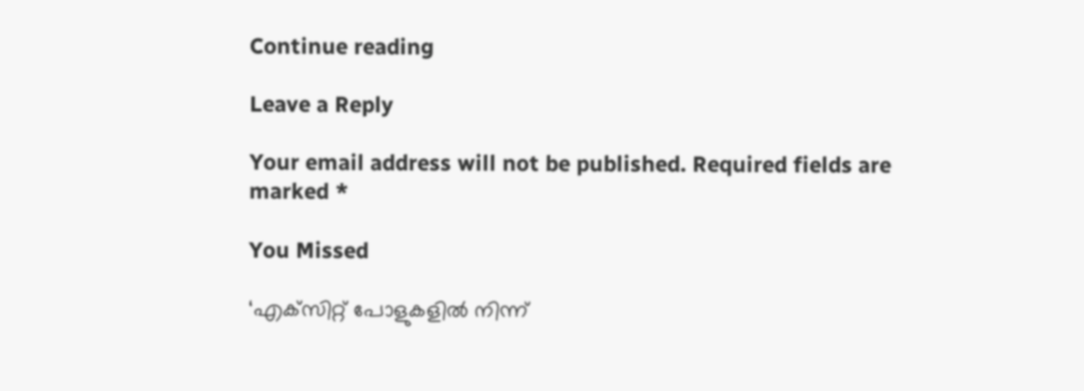Continue reading

Leave a Reply

Your email address will not be published. Required fields are marked *

You Missed

‘എക്‌സിറ്റ് പോളുകളില്‍ നിന്ന്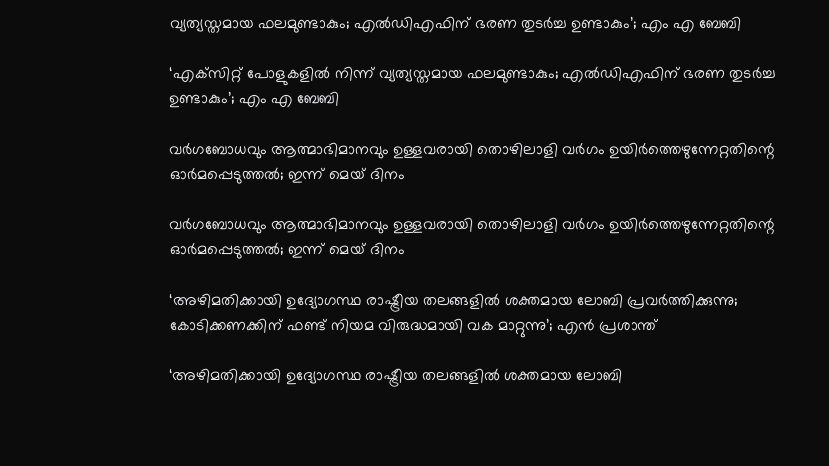വ്യത്യസ്തമായ ഫലമുണ്ടാകും; എല്‍ഡിഎഫിന് ഭരണ തുടര്‍ച്ച ഉണ്ടാകും’; എം എ ബേബി

‘എക്‌സിറ്റ് പോളുകളില്‍ നിന്ന് വ്യത്യസ്തമായ ഫലമുണ്ടാകും; എല്‍ഡിഎഫിന് ഭരണ തുടര്‍ച്ച ഉണ്ടാകും’; എം എ ബേബി

വര്‍ഗബോധവും ആത്മാഭിമാനവും ഉള്ളവരായി തൊഴിലാളി വര്‍ഗം ഉയിര്‍ത്തെഴുന്നേറ്റതിന്റെ ഓര്‍മപ്പെടുത്തല്‍; ഇന്ന് മെയ് ദിനം

വര്‍ഗബോധവും ആത്മാഭിമാനവും ഉള്ളവരായി തൊഴിലാളി വര്‍ഗം ഉയിര്‍ത്തെഴുന്നേറ്റതിന്റെ ഓര്‍മപ്പെടുത്തല്‍; ഇന്ന് മെയ് ദിനം

‘അഴിമതിക്കായി ഉദ്യോഗസ്ഥ രാഷ്ട്രീയ തലങ്ങളില്‍ ശക്തമായ ലോബി പ്രവര്‍ത്തിക്കുന്നു; കോടിക്കണക്കിന് ഫണ്ട് നിയമ വിരുദ്ധമായി വക മാറ്റുന്നു’; എന്‍ പ്രശാന്ത്

‘അഴിമതിക്കായി ഉദ്യോഗസ്ഥ രാഷ്ട്രീയ തലങ്ങളില്‍ ശക്തമായ ലോബി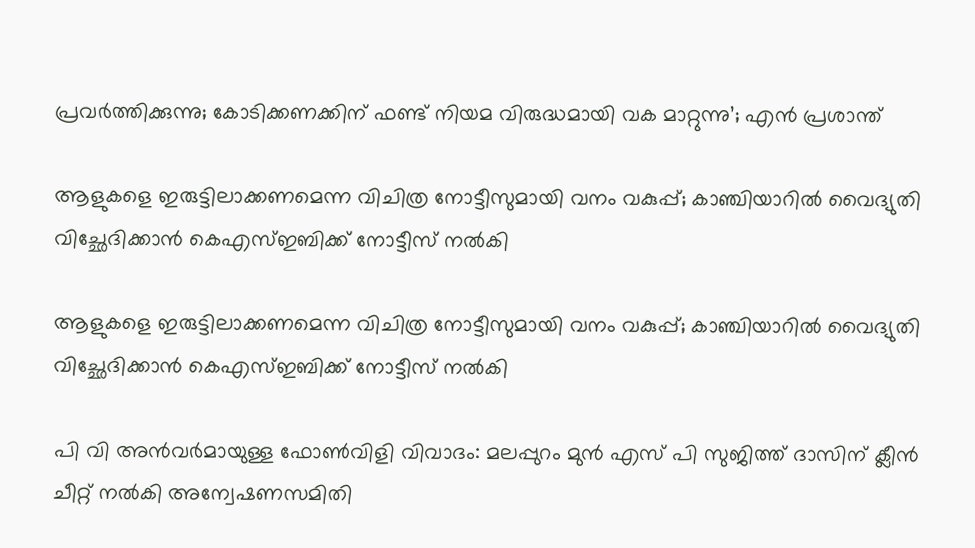പ്രവര്‍ത്തിക്കുന്നു; കോടിക്കണക്കിന് ഫണ്ട് നിയമ വിരുദ്ധമായി വക മാറ്റുന്നു’; എന്‍ പ്രശാന്ത്

ആളുകളെ ഇരുട്ടിലാക്കണമെന്ന വിചിത്ര നോട്ടീസുമായി വനം വകുപ്പ്; കാഞ്ചിയാറില്‍ വൈദ്യുതി വിച്ഛേദിക്കാന്‍ കെഎസ്ഇബിക്ക് നോട്ടീസ് നല്‍കി

ആളുകളെ ഇരുട്ടിലാക്കണമെന്ന വിചിത്ര നോട്ടീസുമായി വനം വകുപ്പ്; കാഞ്ചിയാറില്‍ വൈദ്യുതി വിച്ഛേദിക്കാന്‍ കെഎസ്ഇബിക്ക് നോട്ടീസ് നല്‍കി

പി വി അന്‍വര്‍മായുള്ള ഫോണ്‍വിളി വിവാദം: മലപ്പുറം മുന്‍ എസ് പി സുജിത്ത് ദാസിന് ക്ലീന്‍ ചീറ്റ് നല്‍കി അന്വേഷണസമിതി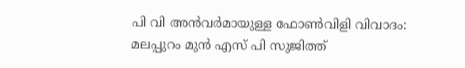പി വി അന്‍വര്‍മായുള്ള ഫോണ്‍വിളി വിവാദം: മലപ്പുറം മുന്‍ എസ് പി സുജിത്ത്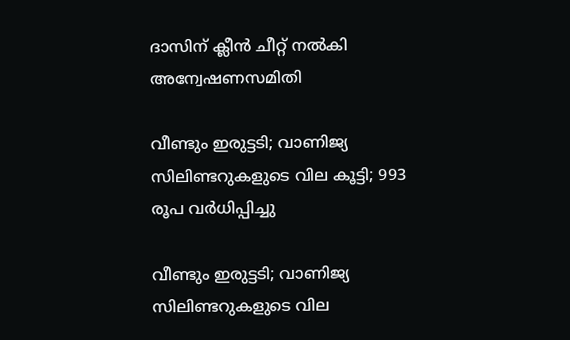ദാസിന് ക്ലീന്‍ ചീറ്റ് നല്‍കി അന്വേഷണസമിതി

വീണ്ടും ഇരുട്ടടി; വാണിജ്യ സിലിണ്ടറുകളുടെ വില കൂട്ടി; 993 രൂപ വര്‍ധിപ്പിച്ചു

വീണ്ടും ഇരുട്ടടി; വാണിജ്യ സിലിണ്ടറുകളുടെ വില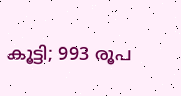കൂട്ടി; 993 രൂപ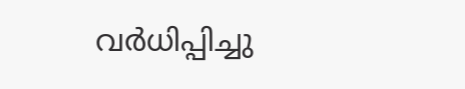വര്‍ധിപ്പിച്ചു